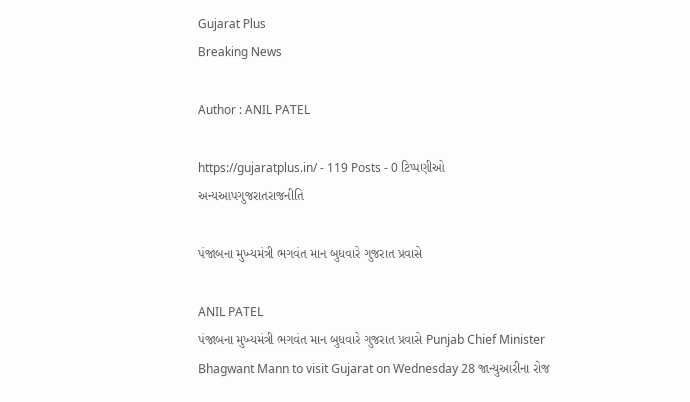Gujarat Plus
Breaking News

Author : ANIL PATEL

https://gujaratplus.in/ - 119 Posts - 0 ટિપ્પણીઓ
અન્યઆપગુજરાતરાજનીતિ

પંજાબના મુખ્યમંત્રી ભગવંત માન બુધવારે ગુજરાત પ્રવાસે

ANIL PATEL
પંજાબના મુખ્યમંત્રી ભગવંત માન બુધવારે ગુજરાત પ્રવાસે Punjab Chief Minister Bhagwant Mann to visit Gujarat on Wednesday 28 જાન્યુઆરીના રોજ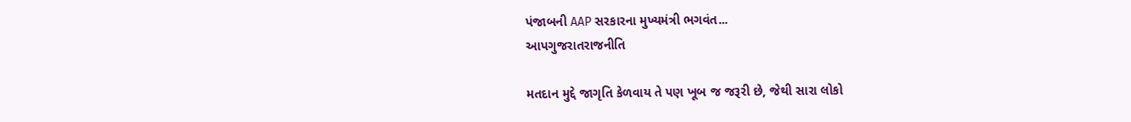પંજાબની AAP સરકારના મુખ્યમંત્રી ભગવંત...
આપગુજરાતરાજનીતિ

મતદાન મુદ્દે જાગૃતિ કેળવાય તે પણ ખૂબ જ જરૂરી છે, જેથી સારા લોકો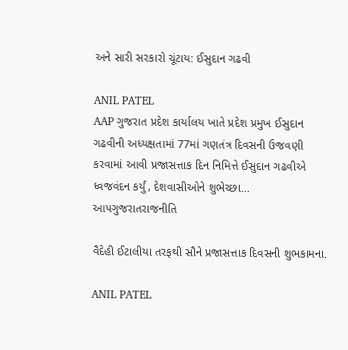અને સારી સરકારો ચૂંટાય: ઈસુદાન ગઢવી

ANIL PATEL
AAP ગુજરાત પ્રદેશ કાર્યાલય ખાતે પ્રદેશ પ્રમુખ ઈસુદાન ગઢવીની અધ્યક્ષતામાં 77માં ગણતંત્ર દિવસની ઉજવણી કરવામાં આવી પ્રજાસત્તાક દિન નિમિત્તે ઈસુદાન ગઢવીએ ધ્વજવંદન કર્યું, દેશવાસીઓને શુભેચ્છા...
આપગુજરાતરાજનીતિ

વૈદેહી ઈટાલીયા તરફથી સૌને પ્રજાસત્તાક દિવસની શુભકામના.

ANIL PATEL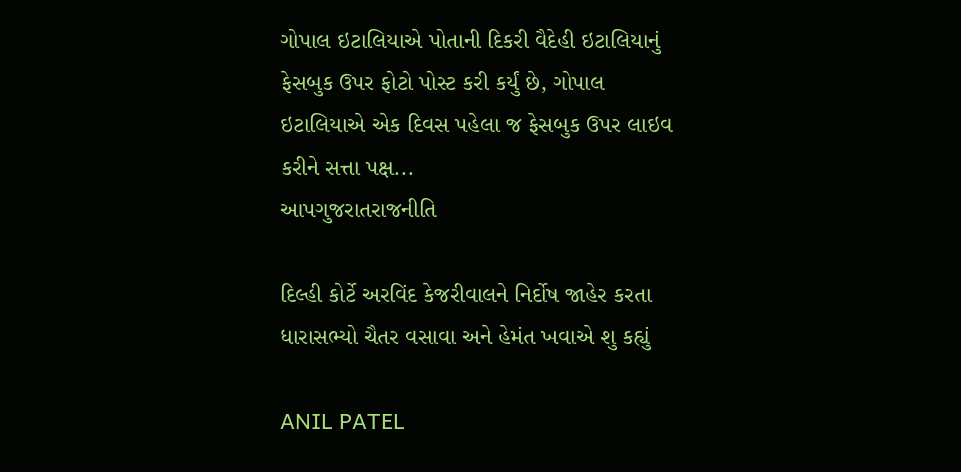ગોપાલ ઇટાલિયાએ પોતાની દિકરી વૈદેહી ઇટાલિયાનું ફેસબુક ઉપર ફોટો પોસ્ટ કરી કર્યું છે, ગોપાલ ઇટાલિયાએ એક દિવસ પહેલા જ ફેસબુક ઉપર લાઇવ કરીને સત્તા પક્ષ...
આપગુજરાતરાજનીતિ

દિલ્હી કોર્ટે અરવિંદ કેજરીવાલને નિર્દોષ જાહેર કરતા ધારાસભ્યો ચૈતર વસાવા અને હેમંત ખવાએ શુ કહ્યું

ANIL PATEL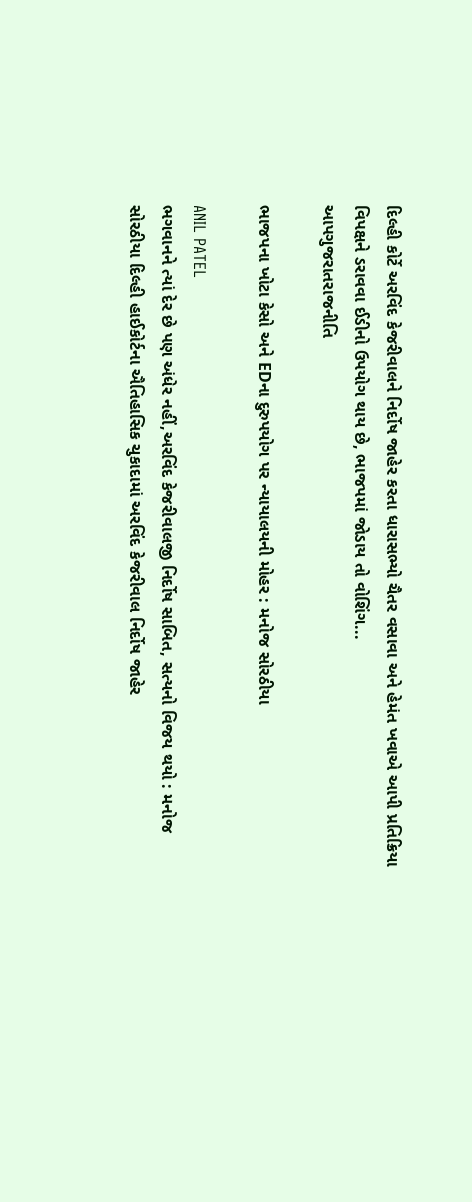દિલ્હી કોર્ટે અરવિંદ કેજરીવાલને નિર્દોષ જાહેર કરતા ધારાસભ્યો ચૈતર વસાવા અને હેમંત ખવાએ આપી પ્રતિક્રિયા વિપક્ષને ડરાવવા ઈડીનો ઉપયોગ થાય છે, ભાજપમાં જોડાય તો વોશિંગ...
આપગુજરાતરાજનીતિ

ભાજપના ખોટા કેસો અને EDના દુરુપયોગ પર ન્યાયાલયની મોહર : મનોજ સોરઠીયા

ANIL PATEL
ભગવાનને ત્યાં દેર છે પણ અંધેર નહીં,અરવિંદ કેજરીવાલજી નિર્દોષ સાબિત, સત્યનો વિજય થયો : મનોજ સોરઠીયા દિલ્હી હાઈકોર્ટના ઐતિહાસિક ચુકાદામાં અરવિંદ કેજરીવાલ નિર્દોષ જાહેર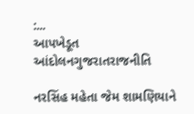:...
આપખેડૂત આંદોલનગુજરાતરાજનીતિ

નરસિંહ મહેતા જેમ શામણિયાને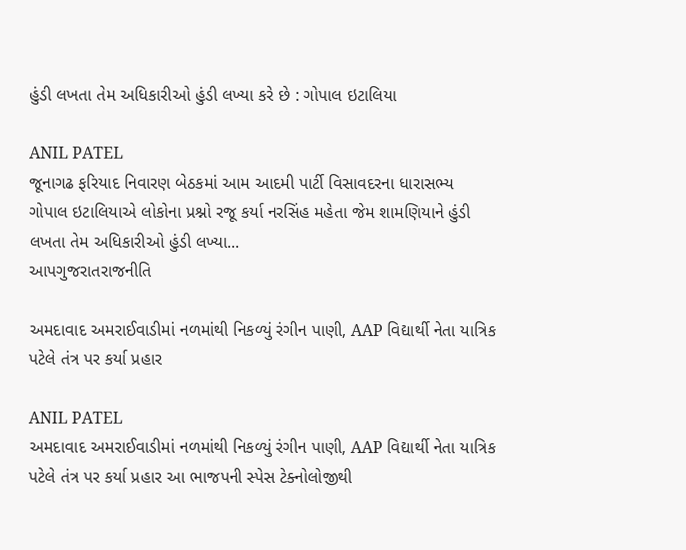હુંડી લખતા તેમ અધિકારીઓ હુંડી લખ્યા કરે છે : ગોપાલ ઇટાલિયા

ANIL PATEL
જૂનાગઢ ફરિયાદ નિવારણ બેઠકમાં આમ આદમી પાર્ટી વિસાવદરના ધારાસભ્ય ગોપાલ ઇટાલિયાએ લોકોના પ્રશ્નો રજૂ કર્યા નરસિંહ મહેતા જેમ શામણિયાને હુંડી લખતા તેમ અધિકારીઓ હુંડી લખ્યા...
આપગુજરાતરાજનીતિ

અમદાવાદ અમરાઈવાડીમાં નળમાંથી નિકળ્યું રંગીન પાણી, AAP વિદ્યાર્થી નેતા યાત્રિક પટેલે તંત્ર પર કર્યા પ્રહાર

ANIL PATEL
અમદાવાદ અમરાઈવાડીમાં નળમાંથી નિકળ્યું રંગીન પાણી, AAP વિદ્યાર્થી નેતા યાત્રિક પટેલે તંત્ર પર કર્યા પ્રહાર આ ભાજપની સ્પેસ ટેક્નોલોજીથી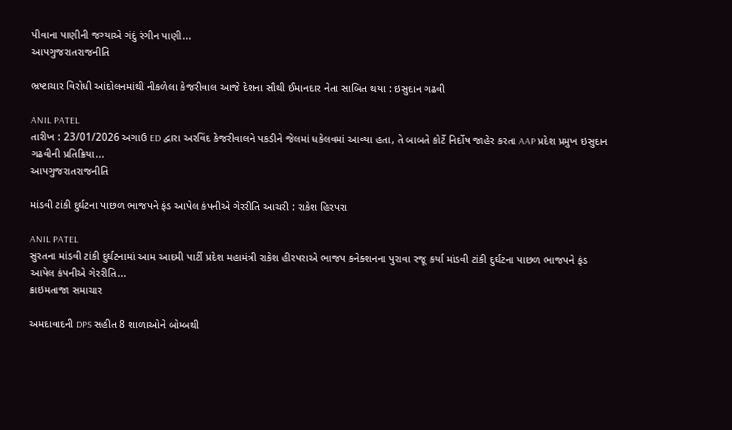પીવાના પાણીની જગ્યાએ ગંદું રંગીન પાણી...
આપગુજરાતરાજનીતિ

ભ્રષ્ટાચાર વિરોધી આંદોલનમાંથી નીકળેલા કેજરીવાલ આજે દેશના સૌથી ઈમાનદાર નેતા સાબિત થયા : ઇસુદાન ગઢવી

ANIL PATEL
તારીખ : 23/01/2026 અગાઉ ED દ્વારા અરવિંદ કેજરીવાલને પકડીને જેલમાં ધકેલવમાં આવ્યા હતા, તે બાબતે કોર્ટે નિર્દોષ જાહેર કરતા AAP પ્રદેશ પ્રમુખ ઇસુદાન ગઢવીની પ્રતિક્રિયા...
આપગુજરાતરાજનીતિ

માંડવી ટાંકી દુર્ઘટના પાછળ ભાજપને ફંડ આપેલ કંપનીએ ગેરરીતિ આચરી : રાકેશ હિરપરા

ANIL PATEL
સુરતના માંડવી ટાંકી દુર્ઘટનામાં આમ આદમી પાર્ટી પ્રદેશ મહામંત્રી રાકેશ હીરપરાએ ભાજપ કનેક્શનના પુરાવા રજૂ કર્યા માંડવી ટાંકી દુર્ઘટના પાછળ ભાજપને ફંડ આપેલ કંપનીએ ગેરરીતિ...
ક્રાઇમતાજા સમાચાર

અમદાવાદની DPS સહીત 8 શાળાઓને બોમ્બથી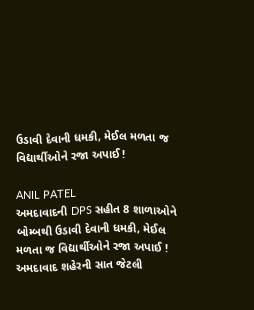ઉડાવી દેવાની ધમકી, મેઈલ મળતા જ વિદ્યાર્થીઓને રજા અપાઈ !

ANIL PATEL
અમદાવાદની DPS સહીત 8 શાળાઓને બોમ્બથી ઉડાવી દેવાની ધમકી, મેઈલ મળતા જ વિદ્યાર્થીઓને રજા અપાઈ ! અમદાવાદ શહેરની સાત જેટલી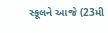સ્કૂલને આજે (23મી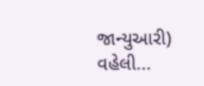જાન્યુઆરી) વહેલી...